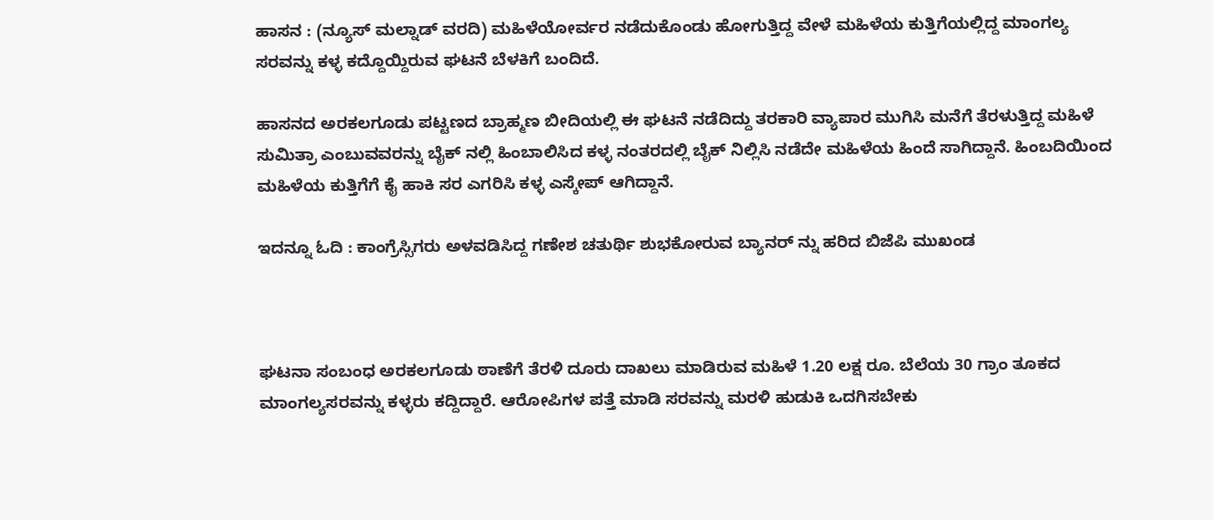ಹಾಸನ : (ನ್ಯೂಸ್ ಮಲ್ನಾಡ್ ವರದಿ) ಮಹಿಳೆಯೋರ್ವರ ನಡೆದುಕೊಂಡು ಹೋಗುತ್ತಿದ್ದ ವೇಳೆ ಮಹಿಳೆಯ ಕುತ್ತಿಗೆಯಲ್ಲಿದ್ದ ಮಾಂಗಲ್ಯ ಸರವನ್ನು ಕಳ್ಳ ಕದ್ದೊಯ್ದಿರುವ ಘಟನೆ ಬೆಳಕಿಗೆ ಬಂದಿದೆ.

ಹಾಸನದ ಅರಕಲಗೂಡು ಪಟ್ಟಣದ ಬ್ರಾಹ್ಮಣ ಬೀದಿಯಲ್ಲಿ ಈ ಘಟನೆ ನಡೆದಿದ್ದು ತರಕಾರಿ ವ್ಯಾಪಾರ ಮುಗಿಸಿ ಮನೆಗೆ ತೆರಳುತ್ತಿದ್ದ ಮಹಿಳೆ ಸುಮಿತ್ರಾ ಎಂಬುವವರನ್ನು ಬೈಕ್ ನಲ್ಲಿ ಹಿಂಬಾಲಿಸಿದ ಕಳ್ಳ ನಂತರದಲ್ಲಿ ಬೈಕ್ ನಿಲ್ಲಿಸಿ ನಡೆದೇ ಮಹಿಳೆಯ ಹಿಂದೆ ಸಾಗಿದ್ದಾನೆ. ಹಿಂಬದಿಯಿಂದ ಮಹಿಳೆಯ ಕುತ್ತಿಗೆಗೆ ಕೈ ಹಾಕಿ ಸರ ಎಗರಿಸಿ ಕಳ್ಳ ಎಸ್ಕೇಪ್ ಆಗಿದ್ದಾನೆ.

ಇದನ್ನೂ ಓದಿ : ಕಾಂಗ್ರೆಸ್ಸಿಗರು ಅಳವಡಿಸಿದ್ದ ಗಣೇಶ ಚತುರ್ಥಿ ಶುಭಕೋರುವ ಬ್ಯಾನರ್ ನ್ನು ಹರಿದ ಬಿಜೆಪಿ ಮುಖಂಡ



ಘಟನಾ ಸಂಬಂಧ ಅರಕಲಗೂಡು ಠಾಣೆಗೆ ತೆರಳಿ ದೂರು ದಾಖಲು ಮಾಡಿರುವ ಮಹಿಳೆ 1.20 ಲಕ್ಷ ರೂ. ಬೆಲೆಯ 30 ಗ್ರಾಂ ತೂಕದ ಮಾಂಗಲ್ಯಸರವನ್ನು ಕಳ್ಳರು ಕದ್ದಿದ್ದಾರೆ. ಆರೋಪಿಗಳ ಪತ್ತೆ ಮಾಡಿ ಸರವನ್ನು ಮರಳಿ ಹುಡುಕಿ ಒದಗಿಸಬೇಕು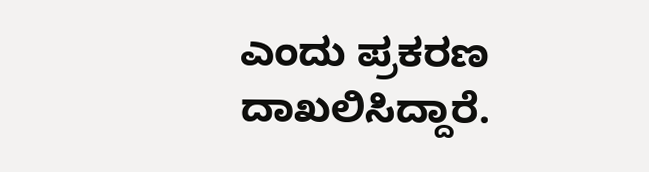ಎಂದು ಪ್ರಕರಣ ದಾಖಲಿಸಿದ್ದಾರೆ.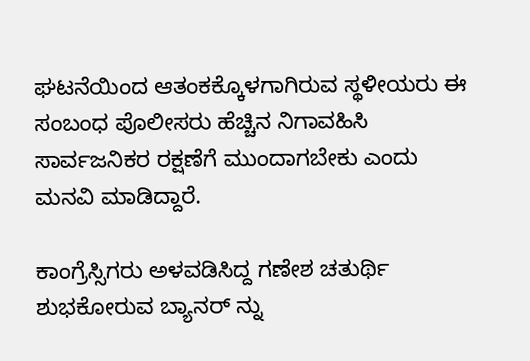ಘಟನೆಯಿಂದ ಆತಂಕಕ್ಕೊಳಗಾಗಿರುವ ಸ್ಥಳೀಯರು ಈ ಸಂಬಂಧ ಪೊಲೀಸರು ಹೆಚ್ಚಿನ ನಿಗಾವಹಿಸಿ ಸಾರ್ವಜನಿಕರ ರಕ್ಷಣೆಗೆ ಮುಂದಾಗಬೇಕು ಎಂದು ಮನವಿ ಮಾಡಿದ್ದಾರೆ.

ಕಾಂಗ್ರೆಸ್ಸಿಗರು ಅಳವಡಿಸಿದ್ದ ಗಣೇಶ ಚತುರ್ಥಿ ಶುಭಕೋರುವ ಬ್ಯಾನರ್ ನ್ನು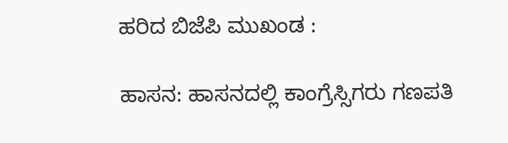ಹರಿದ ಬಿಜೆಪಿ ಮುಖಂಡ :

ಹಾಸನ: ಹಾಸನದಲ್ಲಿ ಕಾಂಗ್ರೆಸ್ಸಿಗರು ಗಣಪತಿ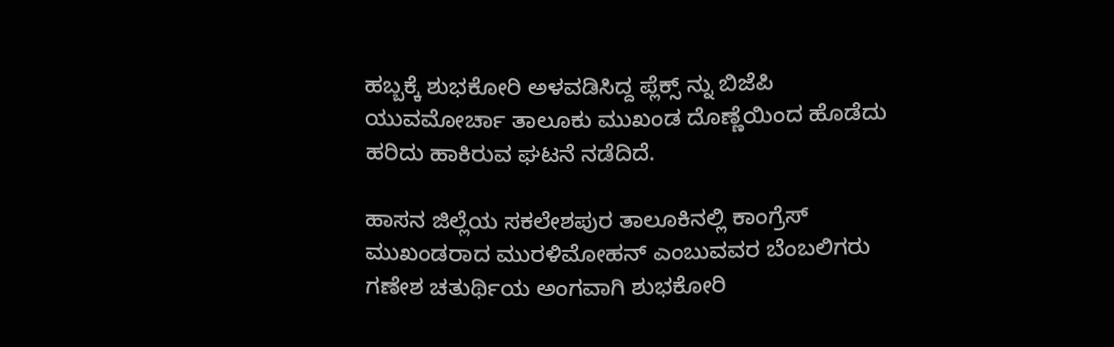ಹಬ್ಬಕ್ಕೆ ಶುಭಕೋರಿ ಅಳವಡಿಸಿದ್ದ ಪ್ಲೆಕ್ಸ್ ನ್ನು ಬಿಜೆಪಿ ಯುವಮೋರ್ಚಾ ತಾಲೂಕು ಮುಖಂಡ ದೊಣ್ಣೆಯಿಂದ ಹೊಡೆದು ಹರಿದು ಹಾಕಿರುವ ಘಟನೆ ನಡೆದಿದೆ.

ಹಾಸನ ಜಿಲ್ಲೆಯ ಸಕಲೇಶಪುರ ತಾಲೂಕಿನಲ್ಲಿ ಕಾಂಗ್ರೆಸ್ ಮುಖಂಡರಾದ ಮುರಳಿಮೋಹನ್ ಎಂಬುವವರ ಬೆಂಬಲಿಗರು ಗಣೇಶ ಚತುರ್ಥಿಯ ಅಂಗವಾಗಿ ಶುಭಕೋರಿ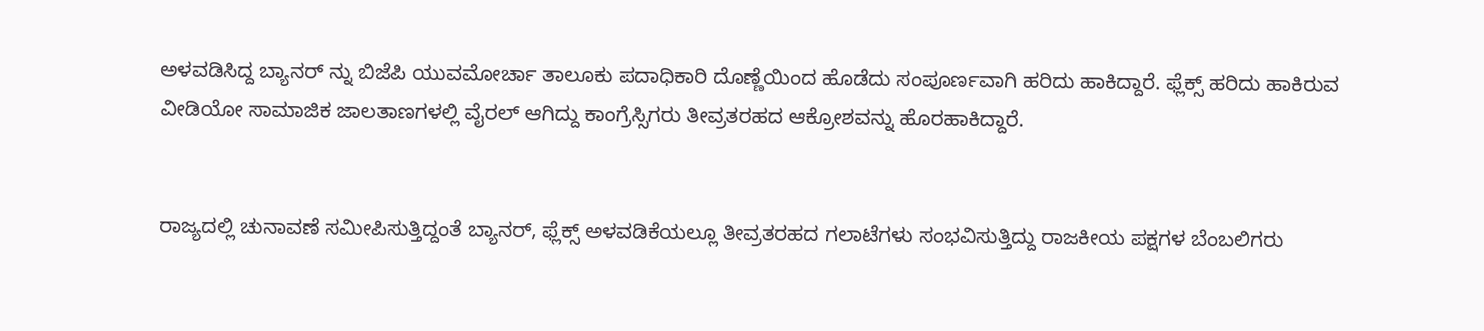ಅಳವಡಿಸಿದ್ದ ಬ್ಯಾನರ್ ನ್ನು ಬಿಜೆಪಿ ಯುವಮೋರ್ಚಾ ತಾಲೂಕು ಪದಾಧಿಕಾರಿ ದೊಣ್ಣೆಯಿಂದ ಹೊಡೆದು ಸಂಪೂರ್ಣವಾಗಿ ಹರಿದು ಹಾಕಿದ್ದಾರೆ. ಫ್ಲೆಕ್ಸ್ ಹರಿದು ಹಾಕಿರುವ ವೀಡಿಯೋ ಸಾಮಾಜಿಕ ಜಾಲತಾಣಗಳಲ್ಲಿ ವೈರಲ್ ಆಗಿದ್ದು ಕಾಂಗ್ರೆಸ್ಸಿಗರು ತೀವ್ರತರಹದ ಆಕ್ರೋಶವನ್ನು ಹೊರಹಾಕಿದ್ದಾರೆ.


ರಾಜ್ಯದಲ್ಲಿ ಚುನಾವಣೆ ಸಮೀಪಿಸುತ್ತಿದ್ದಂತೆ ಬ್ಯಾನರ್, ಫ್ಲೆಕ್ಸ್ ಅಳವಡಿಕೆಯಲ್ಲೂ ತೀವ್ರತರಹದ ಗಲಾಟೆಗಳು ಸಂಭವಿಸುತ್ತಿದ್ದು ರಾಜಕೀಯ ಪಕ್ಷಗಳ ಬೆಂಬಲಿಗರು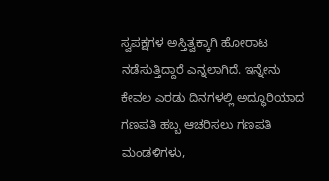ಸ್ವಪಕ್ಷಗಳ ಅಸ್ತಿತ್ವಕ್ಕಾಗಿ ಹೋರಾಟ ನಡೆಸುತ್ತಿದ್ದಾರೆ ಎನ್ನಲಾಗಿದೆ. ಇನ್ನೇನು ಕೇವಲ ಎರಡು ದಿನಗಳಲ್ಲಿ ಅದ್ಧೂರಿಯಾದ ಗಣಪತಿ ಹಬ್ಬ ಆಚರಿಸಲು ಗಣಪತಿ ಮಂಡಳಿಗಳು,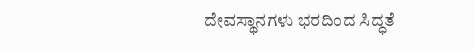ದೇವಸ್ಥಾನಗಳು ಭರದಿಂದ ಸಿದ್ಧತೆ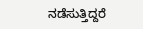ನಡೆಸುತ್ತಿದ್ದರೆ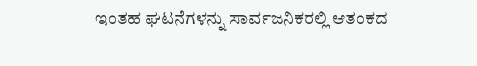ಇಂತಹ ಘಟನೆಗಳನ್ನು ಸಾರ್ವಜನಿಕರಲ್ಲಿ ಆತಂಕದ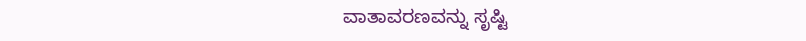ವಾತಾವರಣವನ್ನು ಸೃಷ್ಟಿ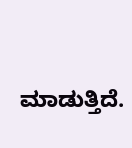ಮಾಡುತ್ತಿದೆ.